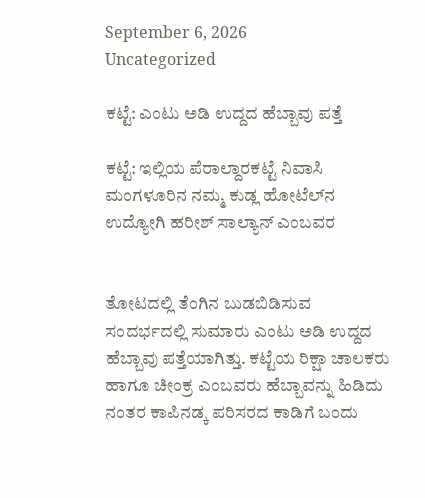September 6, 2026
Uncategorized

ಕಟ್ಟೆ: ಎಂಟು ಅಡಿ ಉದ್ದದ ಹೆಬ್ಬಾವು ಪತ್ತೆ

ಕಟ್ಟೆ: ಇಲ್ಲಿಯ ಪೆರಾಲ್ದಾರಕಟ್ಟೆ ನಿವಾಸಿ ಮಂಗಳೂರಿನ ನಮ್ಮ ಕುಡ್ಲ ಹೋಟೆಲ್‌ನ ಉದ್ಯೋಗಿ ಹರೀಶ್ ಸಾಲ್ಯಾನ್ ಎಂಬವರ


ತೋಟದಲ್ಲಿ ತೆಂಗಿನ ಬುಡಬಿಡಿಸುವ ಸಂದರ್ಭದಲ್ಲಿ ಸುಮಾರು ಎಂಟು ಅಡಿ ಉದ್ದದ ಹೆಬ್ಬಾವು ಪತ್ತೆಯಾಗಿತ್ತು. ಕಟ್ಟೆಯ ರಿಕ್ಷಾ ಚಾಲಕರು ಹಾಗೂ ಚೀಂಕ್ರ ಎಂಬವರು ಹೆಬ್ಬಾವನ್ನು ಹಿಡಿದು ನಂತರ ಕಾಪಿನಡ್ಕ ಪರಿಸರದ ಕಾಡಿಗೆ ಬಂದು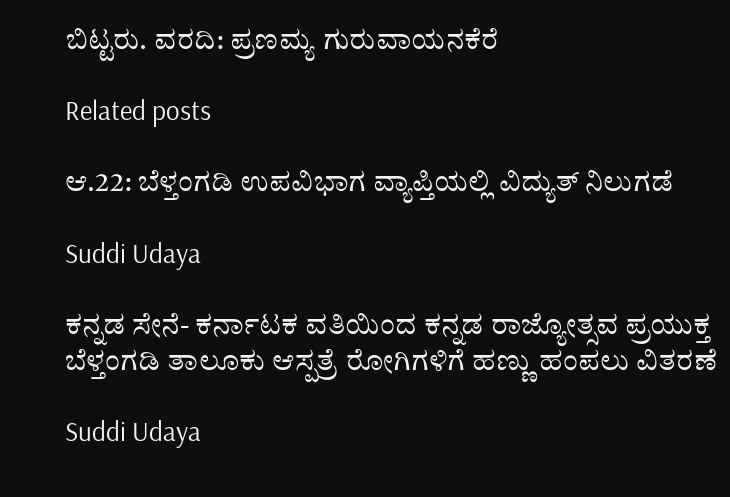ಬಿಟ್ಟರು. ವರದಿ: ಪ್ರಣಮ್ಯ ಗುರುವಾಯನಕೆರೆ

Related posts

ಆ.22: ಬೆಳ್ತಂಗಡಿ ಉಪವಿಭಾಗ ವ್ಯಾಪ್ತಿಯಲ್ಲಿ ವಿದ್ಯುತ್ ನಿಲುಗಡೆ

Suddi Udaya

ಕನ್ನಡ ಸೇನೆ- ಕರ್ನಾಟಕ ವತಿಯಿಂದ ಕನ್ನಡ ರಾಜ್ಯೋತ್ಸವ ಪ್ರಯುಕ್ತ ಬೆಳ್ತಂಗಡಿ ತಾಲೂಕು ಆಸ್ಪತ್ರೆ ರೋಗಿಗಳಿಗೆ ಹಣ್ಣು ಹಂಪಲು ವಿತರಣೆ

Suddi Udaya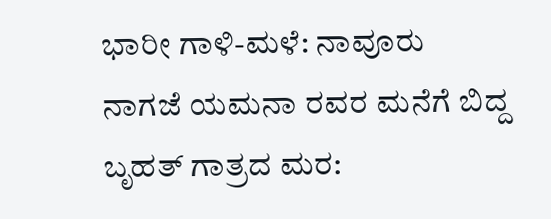ಭಾರೀ ಗಾಳಿ-ಮಳೆ: ನಾವೂರು ನಾಗಜೆ ಯಮನಾ ರವರ ಮನೆಗೆ ಬಿದ್ದ ಬೃಹತ್ ಗಾತ್ರದ ಮರ: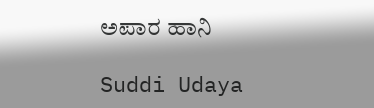ಅಪಾರ ಹಾನಿ

Suddi Udaya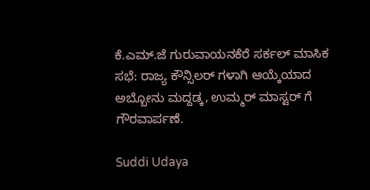ಕೆ.ಎಮ್.ಜೆ ಗುರುವಾಯನಕೆರೆ ಸರ್ಕಲ್ ಮಾಸಿಕ ಸಭೆ: ರಾಜ್ಯ ಕೌನ್ಸಿಲರ್ ಗಳಾಗಿ ಆಯ್ಕೆಯಾದ ಅಬ್ಬೋನು ಮದ್ದಡ್ಕ, ಉಮ್ಮರ್ ಮಾಸ್ಟರ್ ಗೆ ಗೌರವಾರ್ಪಣೆ.

Suddi Udaya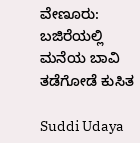ವೇಣೂರು: ಬಜಿರೆಯಲ್ಲಿ ಮನೆಯ ಬಾವಿ ತಡೆಗೋಡೆ ಕುಸಿತ

Suddi Udaya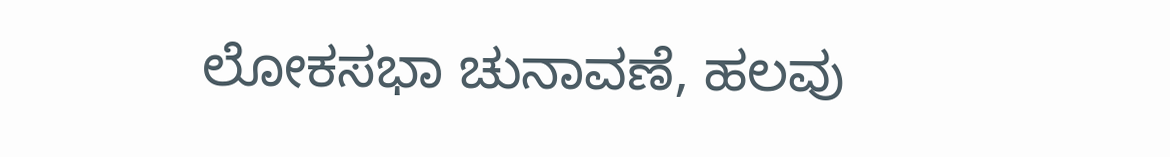ಲೋಕಸಭಾ ಚುನಾವಣೆ, ಹಲವು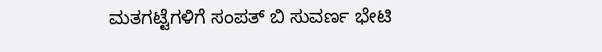ಮತಗಟ್ಟೆಗಳಿಗೆ ಸಂಪತ್ ಬಿ ಸುವರ್ಣ ಭೇಟಿ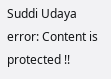Suddi Udaya
error: Content is protected !!